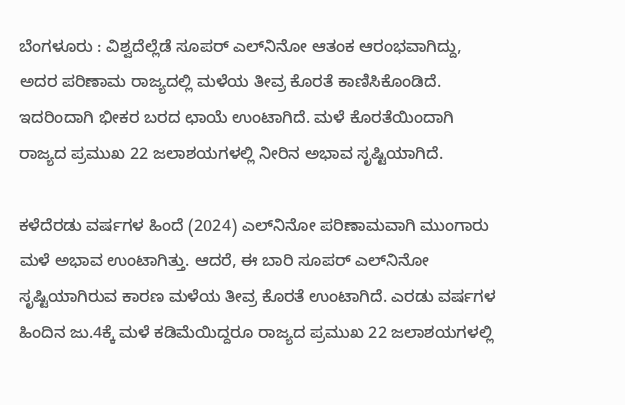ಬೆಂಗಳೂರು : ವಿಶ್ವದೆಲ್ಲೆಡೆ ಸೂಪರ್‌ ಎಲ್‌ನಿನೋ ಆತಂಕ ಆರಂಭವಾಗಿದ್ದು, ಅದರ ಪರಿಣಾಮ ರಾಜ್ಯದಲ್ಲಿ ಮಳೆಯ ತೀವ್ರ ಕೊರತೆ ಕಾಣಿಸಿಕೊಂಡಿದೆ. ಇದರಿಂದಾಗಿ ಭೀಕರ ಬರದ ಛಾಯೆ ಉಂಟಾಗಿದೆ. ಮಳೆ ಕೊರತೆಯಿಂದಾಗಿ ರಾಜ್ಯದ ಪ್ರಮುಖ 22 ಜಲಾಶಯಗಳಲ್ಲಿ ನೀರಿನ ಅಭಾವ ಸೃಷ್ಟಿಯಾಗಿದೆ.

ಕಳೆದೆರಡು ವರ್ಷಗಳ ಹಿಂದೆ (2024) ಎಲ್‌ನಿನೋ ಪರಿಣಾಮವಾಗಿ ಮುಂಗಾರು ಮಳೆ ಅಭಾವ ಉಂಟಾಗಿತ್ತು. ಆದರೆ, ಈ ಬಾರಿ ಸೂಪರ್‌ ಎಲ್‌ನಿನೋ ಸೃಷ್ಟಿಯಾಗಿರುವ ಕಾರಣ ಮಳೆಯ ತೀವ್ರ ಕೊರತೆ ಉಂಟಾಗಿದೆ. ಎರಡು ವರ್ಷಗಳ ಹಿಂದಿನ ಜು.4ಕ್ಕೆ ಮಳೆ ಕಡಿಮೆಯಿದ್ದರೂ ರಾಜ್ಯದ ಪ್ರಮುಖ 22 ಜಲಾಶಯಗಳಲ್ಲಿ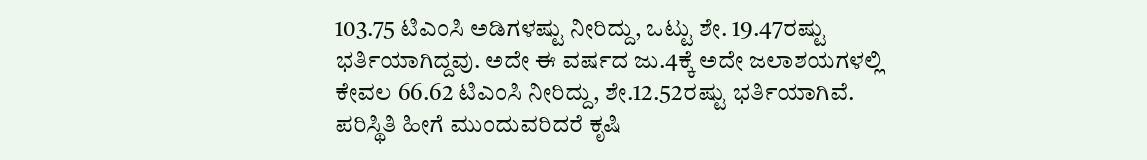103.75 ಟಿಎಂಸಿ ಅಡಿಗಳಷ್ಟು ನೀರಿದ್ದು, ಒಟ್ಟು ಶೇ. 19.47ರಷ್ಟು ಭರ್ತಿಯಾಗಿದ್ದವು. ಅದೇ ಈ ವರ್ಷದ ಜು.4ಕ್ಕೆ ಅದೇ ಜಲಾಶಯಗಳಲ್ಲಿ ಕೇವಲ 66.62 ಟಿಎಂಸಿ ನೀರಿದ್ದು, ಶೇ.12.52ರಷ್ಟು ಭರ್ತಿಯಾಗಿವೆ. ಪರಿಸ್ಥಿತಿ ಹೀಗೆ ಮುಂದುವರಿದರೆ ಕೃಷಿ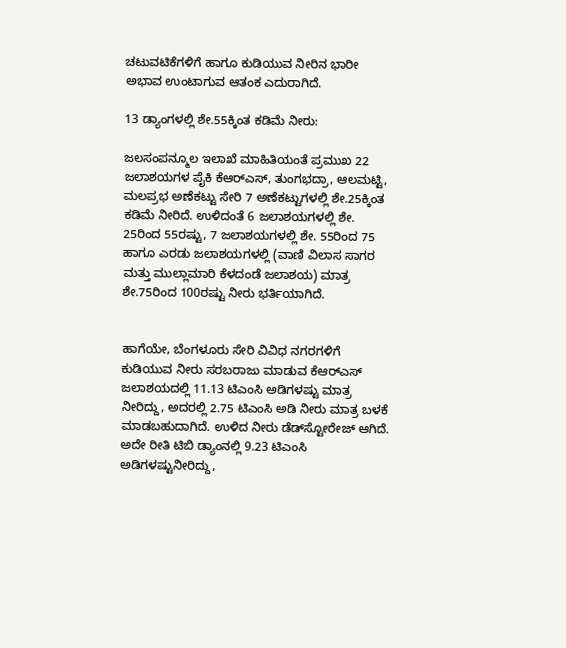ಚಟುವಟಿಕೆಗಳಿಗೆ ಹಾಗೂ ಕುಡಿಯುವ ನೀರಿನ ಭಾರೀ ಅಭಾವ ಉಂಟಾಗುವ ಆತಂಕ ಎದುರಾಗಿದೆ.

13 ಡ್ಯಾಂಗಳಲ್ಲಿ ಶೇ.55ಕ್ಕಿಂತ ಕಡಿಮೆ ನೀರು:

ಜಲಸಂಪನ್ಮೂಲ ಇಲಾಖೆ ಮಾಹಿತಿಯಂತೆ ಪ್ರಮುಖ 22 ಜಲಾಶಯಗಳ ಪೈಕಿ ಕೆಆರ್‌ಎಸ್‌, ತುಂಗಭದ್ರಾ, ಆಲಮಟ್ಟಿ, ಮಲಪ್ರಭ ಅಣೆಕಟ್ಟು ಸೇರಿ 7 ಅಣೆಕಟ್ಟುಗಳಲ್ಲಿ ಶೇ.25ಕ್ಕಿಂತ ಕಡಿಮೆ ನೀರಿದೆ. ಉಳಿದಂತೆ 6 ಜಲಾಶಯಗಳಲ್ಲಿ ಶೇ. 25ರಿಂದ 55ರಷ್ಟು, 7 ಜಲಾಶಯಗಳಲ್ಲಿ ಶೇ. 55ರಿಂದ 75 ಹಾಗೂ ಎರಡು ಜಲಾಶಯಗಳಲ್ಲಿ (ವಾಣಿ ವಿಲಾಸ ಸಾಗರ ಮತ್ತು ಮುಲ್ಲಾಮಾರಿ ಕೆಳದಂಡೆ ಜಲಾಶಯ) ಮಾತ್ರ ಶೇ.75ರಿಂದ 100ರಷ್ಟು ನೀರು ಭರ್ತಿಯಾಗಿದೆ.


ಹಾಗೆಯೇ, ಬೆಂಗಳೂರು ಸೇರಿ ವಿವಿಧ ನಗರಗಳಿಗೆ ಕುಡಿಯುವ ನೀರು ಸರಬರಾಜು ಮಾಡುವ ಕೆಆರ್‌ಎಸ್‌ ಜಲಾಶಯದಲ್ಲಿ 11.13 ಟಿಎಂಸಿ ಅಡಿಗಳಷ್ಟು ಮಾತ್ರ ನೀರಿದ್ದು, ಅದರಲ್ಲಿ 2.75 ಟಿಎಂಸಿ ಅಡಿ ನೀರು ಮಾತ್ರ ಬಳಕೆ ಮಾಡಬಹುದಾಗಿದೆ. ಉಳಿದ ನೀರು ಡೆಡ್‌ಸ್ಟೋರೇಜ್‌ ಆಗಿದೆ. ಅದೇ ರೀತಿ ಟಿಬಿ ಡ್ಯಾಂನಲ್ಲಿ 9.23 ಟಿಎಂಸಿ ಅಡಿಗಳಷ್ಟುನೀರಿದ್ದು,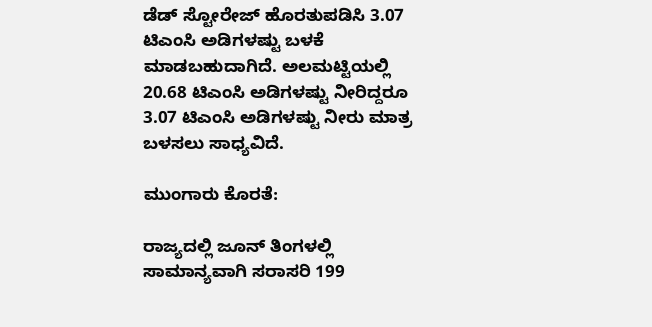ಡೆಡ್‌ ಸ್ಟೋರೇಜ್‌ ಹೊರತುಪಡಿಸಿ 3.07 ಟಿಎಂಸಿ ಅಡಿಗಳಷ್ಟು ಬಳಕೆ ಮಾಡಬಹುದಾಗಿದೆ. ಅಲಮಟ್ಟಿಯಲ್ಲಿ 20.68 ಟಿಎಂಸಿ ಅಡಿಗಳಷ್ಟು ನೀರಿದ್ದರೂ 3.07 ಟಿಎಂಸಿ ಅಡಿಗಳಷ್ಟು ನೀರು ಮಾತ್ರ ಬಳಸಲು ಸಾಧ್ಯವಿದೆ.

ಮುಂಗಾರು ಕೊರತೆ:

ರಾಜ್ಯದಲ್ಲಿ ಜೂನ್‌ ತಿಂಗಳಲ್ಲಿ ಸಾಮಾನ್ಯವಾಗಿ ಸರಾಸರಿ 199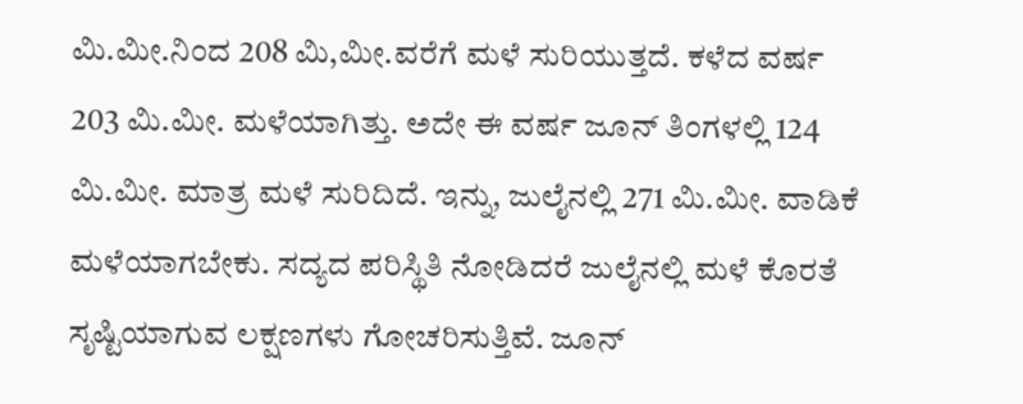ಮಿ.ಮೀ.ನಿಂದ 208 ಮಿ,ಮೀ.ವರೆಗೆ ಮಳೆ ಸುರಿಯುತ್ತದೆ. ಕಳೆದ ವರ್ಷ 203 ಮಿ.ಮೀ. ಮಳೆಯಾಗಿತ್ತು. ಅದೇ ಈ ವರ್ಷ ಜೂನ್‌ ತಿಂಗಳಲ್ಲಿ 124 ಮಿ.ಮೀ. ಮಾತ್ರ ಮಳೆ ಸುರಿದಿದೆ. ಇನ್ನು, ಜುಲೈನಲ್ಲಿ 271 ಮಿ.ಮೀ. ವಾಡಿಕೆ ಮಳೆಯಾಗಬೇಕು. ಸದ್ಯದ ಪರಿಸ್ಥಿತಿ ನೋಡಿದರೆ ಜುಲೈನಲ್ಲಿ ಮಳೆ ಕೊರತೆ ಸೃಷ್ಟಿಯಾಗುವ ಲಕ್ಷಣಗಳು ಗೋಚರಿಸುತ್ತಿವೆ. ಜೂನ್‌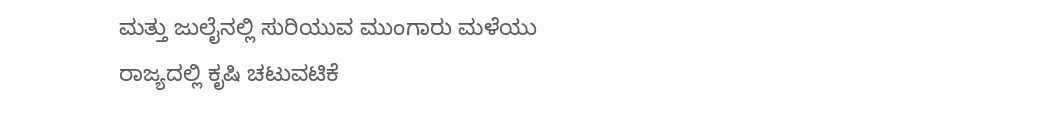ಮತ್ತು ಜುಲೈನಲ್ಲಿ ಸುರಿಯುವ ಮುಂಗಾರು ಮಳೆಯು ರಾಜ್ಯದಲ್ಲಿ ಕೃಷಿ ಚಟುವಟಿಕೆ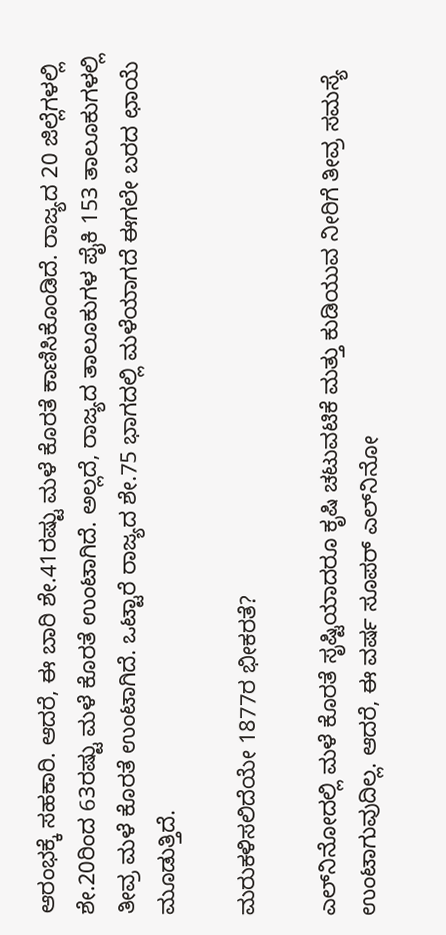ಆರಂಭಕ್ಕೆ ಸಹಕಾರಿ. ಆದರೆ, ಈ ಬಾರಿ ಶೇ.41ರಷ್ಟು ಮಳೆ ಕೊರತೆ ಕಾಣಿಸಿಕೊಂಡಿದೆ. ರಾಜ್ಯದ 20 ಜಿಲ್ಲೆಗಳಲ್ಲಿ ಶೇ.20ರಿಂದ 63ರಷ್ಟು ಮಳೆ ಕೊರತೆ ಉಂಟಾಗಿದೆ. ಅಲ್ಲದೆ, ರಾಜ್ಯದ ತಾಲೂಕುಗಳ ಪೈಕಿ 153 ತಾಲೂಕುಗಳಲ್ಲಿ ತೀವ್ರ ಮಳೆ ಕೊರತೆ ಉಂಟಾಗಿದೆ. ಒಟ್ಟಾರೆ ರಾಜ್ಯದ ಶೇ.75 ಭಾಗದಲ್ಲಿ ಮಳೆಯಾಗದೆ ಈಗಲೇ ಬರದ ಛಾಯೆ ಮೂಡುತ್ತಿದೆ.

ಮರುಕಳಿಸಲಿದೆಯೇ 1877ರ ಭೀಕರತೆ?

ಎಲ್‌ನಿನೋದಲ್ಲಿ ಮಳೆ ಕೊರತೆ ಸೃಷ್ಟಿಯಾದರೂ ಕೃಷಿ ಚಟುವಟಿಕೆ ಮತ್ತು ಕುಡಿಯುವ ನೀರಿಗೆ ತೀವ್ರ ಸಮಸ್ಯೆ ಉಂಟಾಗುವುದಿಲ್ಲ. ಆದರೆ, ಈ ವರ್ಷ ಸೂಪರ್‌ ಎಲ್‌ನಿನೋ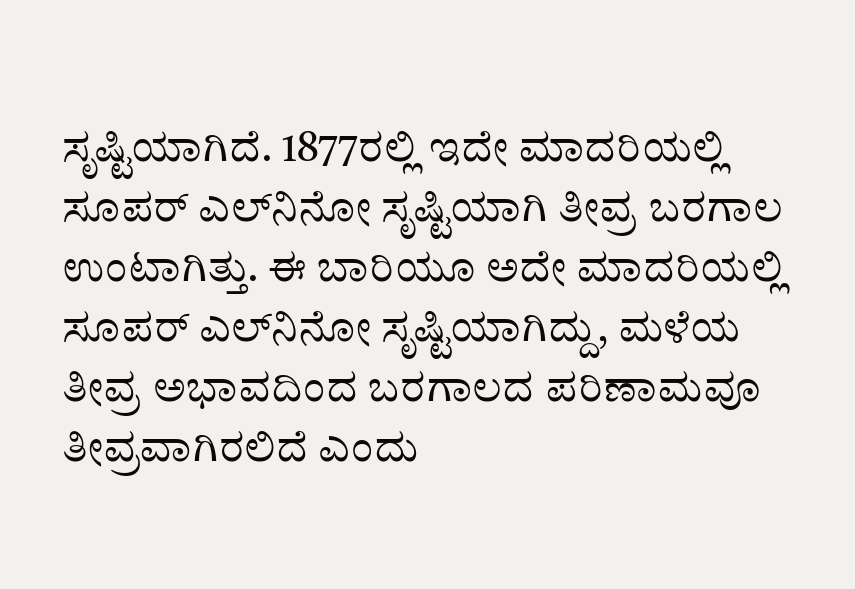ಸೃಷ್ಟಿಯಾಗಿದೆ. 1877ರಲ್ಲಿ ಇದೇ ಮಾದರಿಯಲ್ಲಿ ಸೂಪರ್‌ ಎಲ್‌ನಿನೋ ಸೃಷ್ಟಿಯಾಗಿ ತೀವ್ರ ಬರಗಾಲ ಉಂಟಾಗಿತ್ತು. ಈ ಬಾರಿಯೂ ಅದೇ ಮಾದರಿಯಲ್ಲಿ ಸೂಪರ್‌ ಎಲ್‌ನಿನೋ ಸೃಷ್ಟಿಯಾಗಿದ್ದು, ಮಳೆಯ ತೀವ್ರ ಅಭಾವದಿಂದ ಬರಗಾಲದ ಪರಿಣಾಮವೂ ತೀವ್ರವಾಗಿರಲಿದೆ ಎಂದು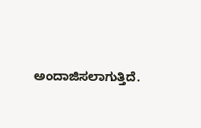ಅಂದಾಜಿಸಲಾಗುತ್ತಿದೆ.